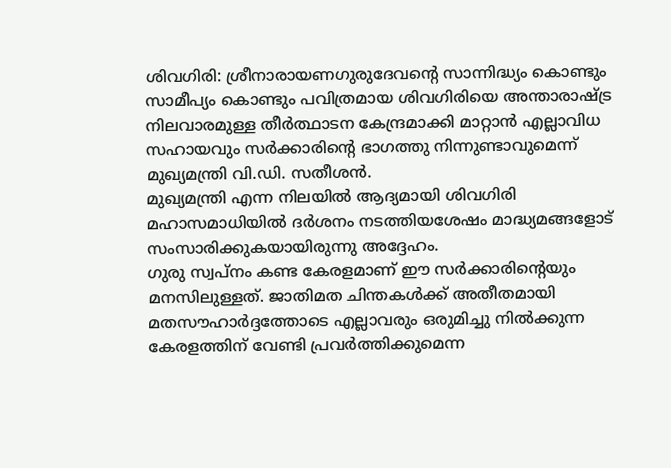ശിവഗിരി: ശ്രീനാരായണഗുരുദേവന്റെ സാന്നിദ്ധ്യം കൊണ്ടും സാമീപ്യം കൊണ്ടും പവിത്രമായ ശിവഗിരിയെ അന്താരാഷ്ട്ര നിലവാരമുള്ള തീർത്ഥാടന കേന്ദ്രമാക്കി മാറ്റാൻ എല്ലാവിധ സഹായവും സർക്കാരിന്റെ ഭാഗത്തു നിന്നുണ്ടാവുമെന്ന് മുഖ്യമന്ത്രി വി.ഡി. സതീശൻ.
മുഖ്യമന്ത്രി എന്ന നിലയിൽ ആദ്യമായി ശിവഗിരി മഹാസമാധിയിൽ ദർശനം നടത്തിയശേഷം മാദ്ധ്യമങ്ങളോട് സംസാരിക്കുകയായിരുന്നു അദ്ദേഹം.
ഗുരു സ്വപ്നം കണ്ട കേരളമാണ് ഈ സർക്കാരിന്റെയും മനസിലുള്ളത്. ജാതിമത ചിന്തകൾക്ക് അതീതമായി മതസൗഹാർദ്ദത്തോടെ എല്ലാവരും ഒരുമിച്ചു നിൽക്കുന്ന കേരളത്തിന് വേണ്ടി പ്രവർത്തിക്കുമെന്ന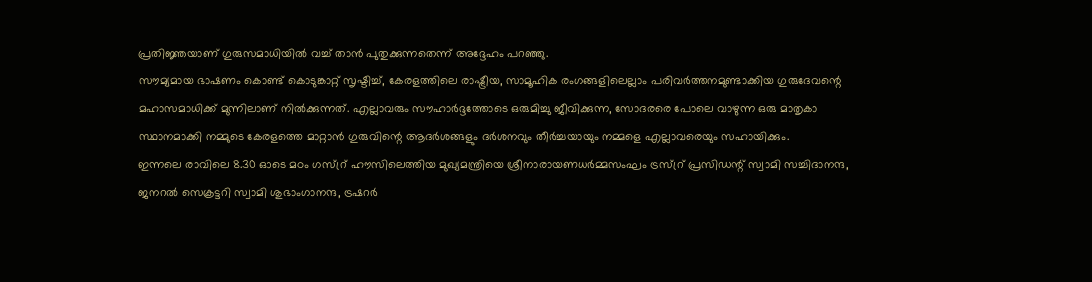പ്രതിജ്ഞയാണ് ഗുരുസമാധിയിൽ വച്ച് താൻ പുതുക്കുന്നതെന്ന് അദ്ദേഹം പറഞ്ഞു.
സൗമ്യമായ ഭാഷണം കൊണ്ട് കൊടുങ്കാറ്റ് സൃഷ്ടിച്ച്, കേരളത്തിലെ രാഷ്ട്രീയ, സാമൂഹിക രംഗങ്ങളിലെല്ലാം പരിവർത്തനമുണ്ടാക്കിയ ഗുരുദേവന്റെ മഹാസമാധിക്ക് മുന്നിലാണ് നിൽക്കുന്നത്. എല്ലാവരും സൗഹാർദ്ദത്തോടെ ഒരുമിച്ചു ജീവിക്കുന്ന, സോദരരെ പോലെ വാഴുന്ന ഒരു മാതൃകാ സ്ഥാനമാക്കി നമ്മുടെ കേരളത്തെ മാറ്റാൻ ഗുരുവിന്റെ ആദർശങ്ങളും ദർശനവും തീർച്ചയായും നമ്മളെ എല്ലാവരെയും സഹായിക്കും.
ഇന്നലെ രാവിലെ 8.30 ഓടെ മഠം ഗസ്റ്ര് ഹൗസിലെത്തിയ മുഖ്യമന്ത്രിയെ ശ്രീനാരായണധർമ്മസംഘം ട്രസ്റ്ര് പ്രസിഡന്റ് സ്വാമി സച്ചിദാനന്ദ, ജനറൽ സെക്രട്ടറി സ്വാമി ശുഭാംഗാനന്ദ, ട്രഷറർ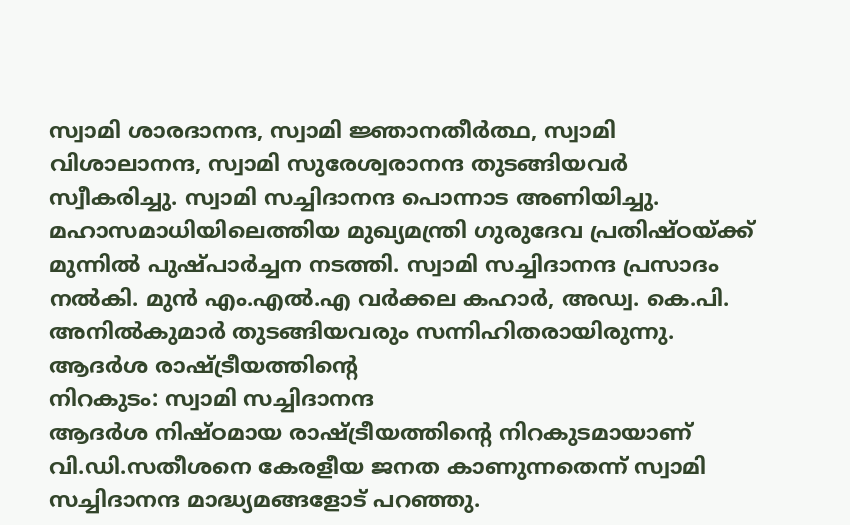സ്വാമി ശാരദാനന്ദ, സ്വാമി ജ്ഞാനതീർത്ഥ, സ്വാമി വിശാലാനന്ദ, സ്വാമി സുരേശ്വരാനന്ദ തുടങ്ങിയവർ സ്വീകരിച്ചു. സ്വാമി സച്ചിദാനന്ദ പൊന്നാട അണിയിച്ചു.
മഹാസമാധിയിലെത്തിയ മുഖ്യമന്ത്രി ഗുരുദേവ പ്രതിഷ്ഠയ്ക്ക് മുന്നിൽ പുഷ്പാർച്ചന നടത്തി. സ്വാമി സച്ചിദാനന്ദ പ്രസാദം നൽകി. മുൻ എം.എൽ.എ വർക്കല കഹാർ, അഡ്വ. കെ.പി. അനിൽകുമാർ തുടങ്ങിയവരും സന്നിഹിതരായിരുന്നു.
ആദർശ രാഷ്ട്രീയത്തിന്റെ
നിറകുടം: സ്വാമി സച്ചിദാനന്ദ
ആദർശ നിഷ്ഠമായ രാഷ്ട്രീയത്തിന്റെ നിറകുടമായാണ് വി.ഡി.സതീശനെ കേരളീയ ജനത കാണുന്നതെന്ന് സ്വാമി സച്ചിദാനന്ദ മാദ്ധ്യമങ്ങളോട് പറഞ്ഞു.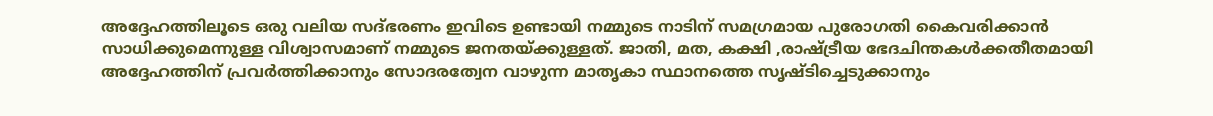അദ്ദേഹത്തിലൂടെ ഒരു വലിയ സദ്ഭരണം ഇവിടെ ഉണ്ടായി നമ്മുടെ നാടിന് സമഗ്രമായ പുരോഗതി കൈവരിക്കാൻ സാധിക്കുമെന്നുള്ള വിശ്വാസമാണ് നമ്മുടെ ജനതയ്ക്കുള്ളത്. ജാതി, മത, കക്ഷി ,രാഷ്ട്രീയ ഭേദചിന്തകൾക്കതീതമായി അദ്ദേഹത്തിന് പ്രവർത്തിക്കാനും സോദരത്വേന വാഴുന്ന മാതൃകാ സ്ഥാനത്തെ സൃഷ്ടിച്ചെടുക്കാനും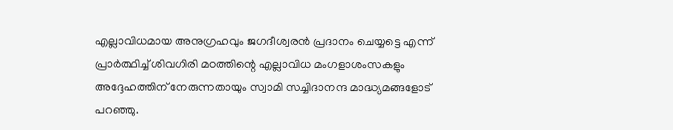എല്ലാവിധമായ അനുഗ്രഹവും ജഗദീശ്വരൻ പ്രദാനം ചെയ്യട്ടെ എന്ന് പ്രാർത്ഥിച്ച് ശിവഗിരി മഠത്തിന്റെ എല്ലാവിധ മംഗളാശംസകളും അദ്ദേഹത്തിന് നേരുന്നതായും സ്വാമി സച്ചിദാനന്ദ മാദ്ധ്യമങ്ങളോട് പറഞ്ഞു.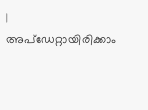|
അപ്ഡേറ്റായിരിക്കാം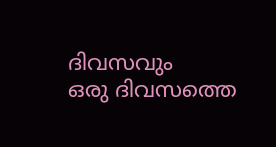ദിവസവും
ഒരു ദിവസത്തെ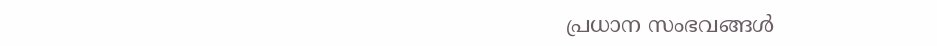പ്രധാന സംഭവങ്ങൾ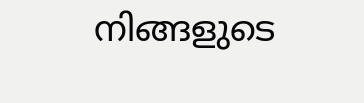നിങ്ങളുടെ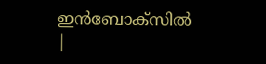ഇൻബോക്സിൽ |